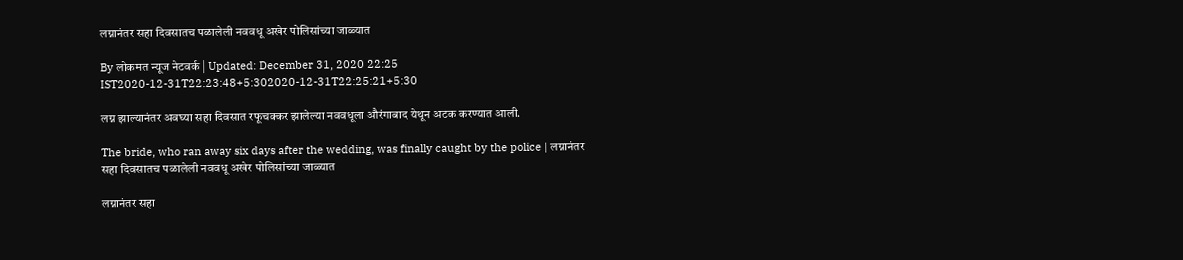लग्नानंतर सहा दिवसातच पळालेली नववधू अखेर पोलिसांच्या जाळ्यात

By लोकमत न्यूज नेटवर्क | Updated: December 31, 2020 22:25 IST2020-12-31T22:23:48+5:302020-12-31T22:25:21+5:30

लग्न झाल्यानंतर अवघ्या सहा दिवसात रफूचक्कर झालेल्या नववधूला औरंगाबाद येथून अटक करण्यात आली.

The bride, who ran away six days after the wedding, was finally caught by the police | लग्नानंतर सहा दिवसातच पळालेली नववधू अखेर पोलिसांच्या जाळ्यात

लग्नानंतर सहा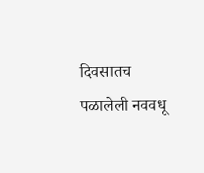दिवसातच पळालेली नववधू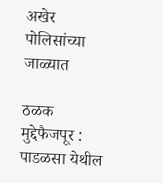अखेर पोलिसांच्या जाळ्यात

ठळक मुद्देफैजपूर : पाडळसा येथील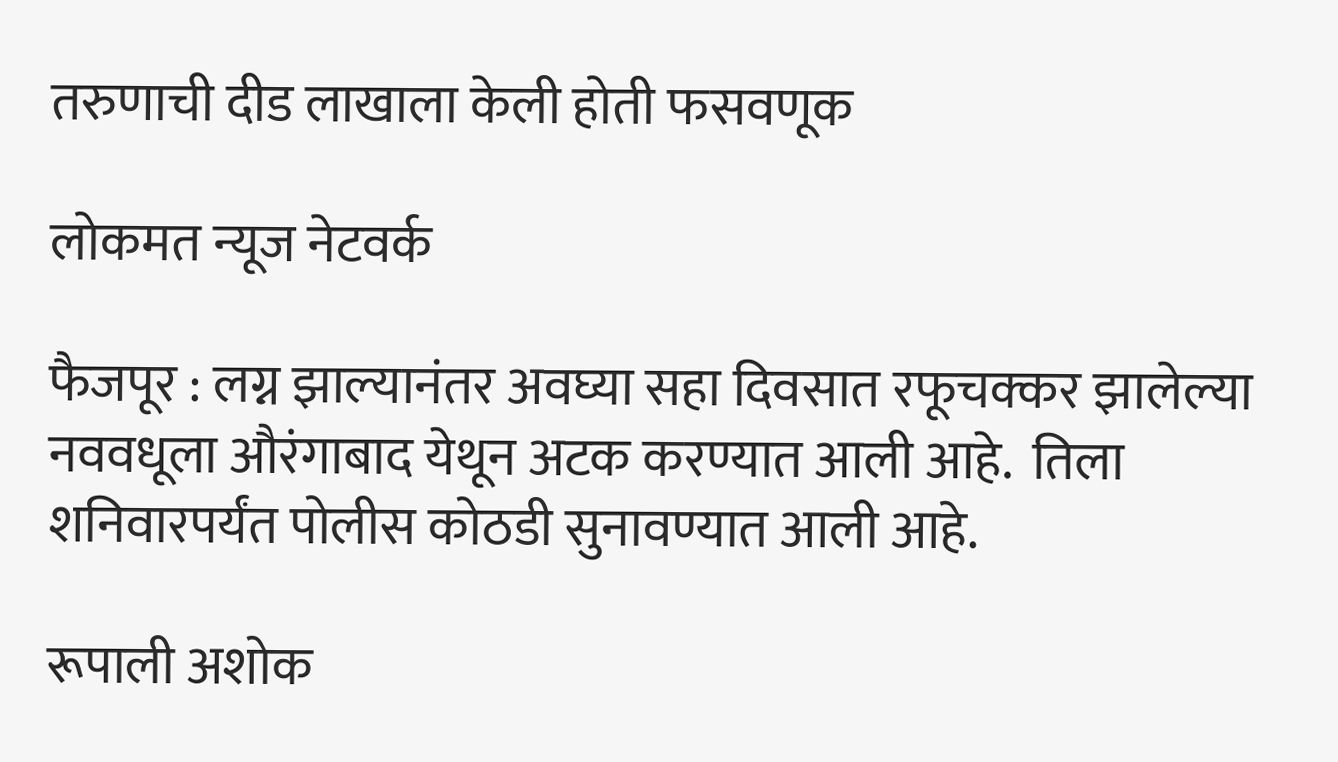तरुणाची दीड लाखाला केली होती फसवणूक

लोकमत न्यूज नेटवर्क

फैजपूर : लग्न झाल्यानंतर अवघ्या सहा दिवसात रफूचक्कर झालेल्या नववधूला औरंगाबाद येथून अटक करण्यात आली आहे.  तिला शनिवारपर्यंत पोलीस कोठडी सुनावण्यात आली आहे.

रूपाली अशोक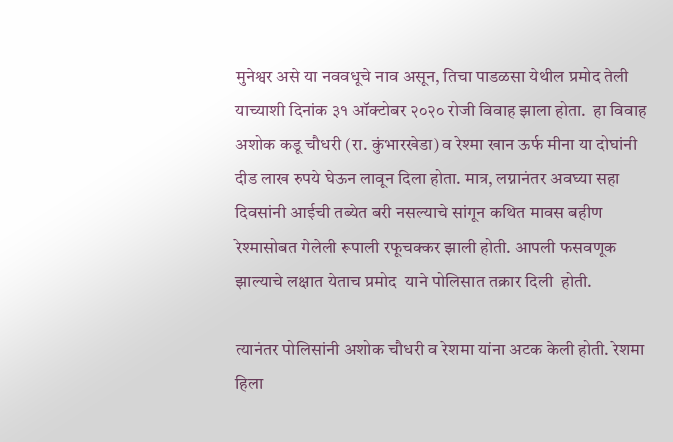मुनेश्वर असे या नववधूचे नाव असून, तिचा पाडळसा येथील प्रमोद तेली याच्याशी दिनांक ३१ ऑक्टोबर २०२० रोजी विवाह झाला होता.  हा विवाह अशोक कडू चौधरी (रा. कुंभारखेडा) व रेश्मा खान ऊर्फ मीना या दोघांनी दीड लाख रुपये घेऊन लावून दिला होता. मात्र, लग्नानंतर अवघ्या सहा दिवसांनी आईची तब्येत बरी नसल्याचे सांगून कथित मावस बहीण रेश्मासोबत गेलेली रूपाली रफूचक्कर झाली होती. आपली फसवणूक झाल्याचे लक्षात येताच प्रमोद  याने पोलिसात तक्रार दिली  होती.

त्यानंतर पोलिसांनी अशोक चौधरी व रेशमा यांना अटक केली होती. रेशमा हिला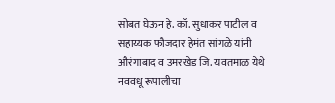सोबत घेऊन हे. कॉ. सुधाकर पाटील व सहाय्यक फौजदार हेमंत सांगळे यांनी औरंगाबाद व उमरखेड जि. यवतमाळ येथे नववधू रूपालीचा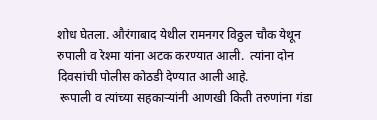शोध घेतला. औरंगाबाद येथील रामनगर विठ्ठल चौक येथून रुपाली व रेश्मा यांना अटक करण्यात आली.  त्यांना दोन दिवसांची पोलीस कोठडी देण्यात आली आहे.
 रूपाली व त्यांच्या सहकाऱ्यांनी आणखी किती तरुणांना गंडा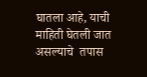घातला आहे, याची माहिती घेतली जात असल्याचे  तपास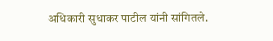अधिकारी सुधाकर पाटील यांनी सांगितले.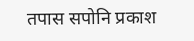तपास सपोनि प्रकाश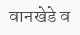वानखेडे व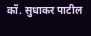कॉ. सुधाकर पाटील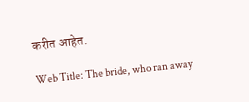करीत आहेत.

Web Title: The bride, who ran away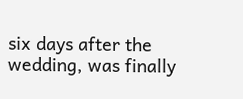six days after the wedding, was finally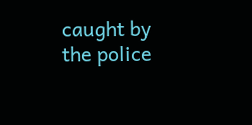caught by the police